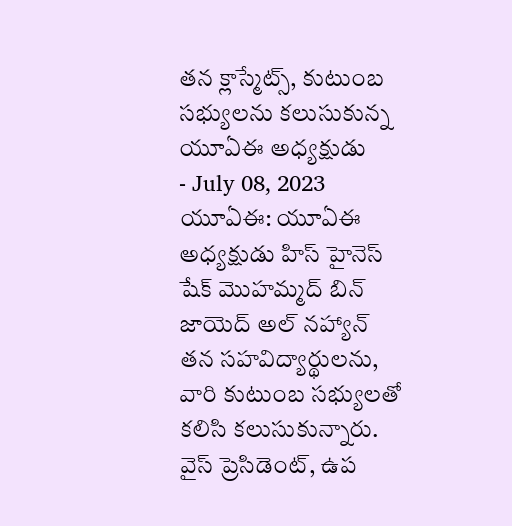తన క్లాస్మేట్స్, కుటుంబ సభ్యులను కలుసుకున్న యూఏఈ అధ్యక్షుడు
- July 08, 2023
యూఏఈ: యూఏఈ అధ్యక్షుడు హిస్ హైనెస్ షేక్ మొహమ్మద్ బిన్ జాయెద్ అల్ నహ్యాన్ తన సహవిద్యార్థులను, వారి కుటుంబ సభ్యులతో కలిసి కలుసుకున్నారు. వైస్ ప్రెసిడెంట్, ఉప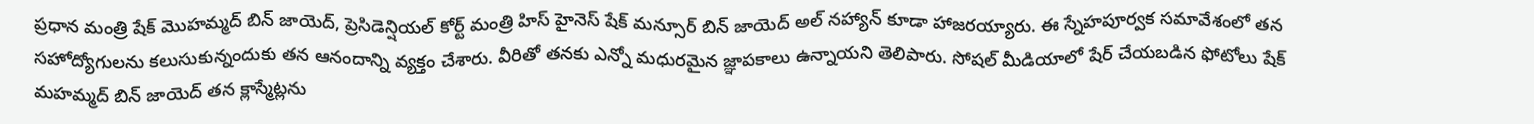ప్రధాన మంత్రి షేక్ మొహమ్మద్ బిన్ జాయెద్, ప్రెసిడెన్షియల్ కోర్ట్ మంత్రి హిస్ హైనెస్ షేక్ మన్సూర్ బిన్ జాయెద్ అల్ నహ్యాన్ కూడా హాజరయ్యారు. ఈ స్నేహపూర్వక సమావేశంలో తన సహోద్యోగులను కలుసుకున్నందుకు తన ఆనందాన్ని వ్యక్తం చేశారు. వీరితో తనకు ఎన్నో మధురమైన జ్ఞాపకాలు ఉన్నాయని తెలిపారు. సోషల్ మీడియాలో షేర్ చేయబడిన ఫోటోలు షేక్ మహమ్మద్ బిన్ జాయెద్ తన క్లాస్మేట్లను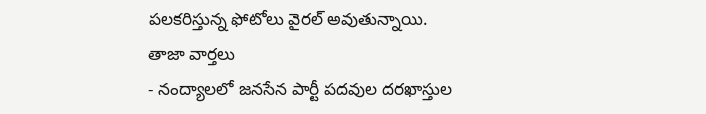పలకరిస్తున్న ఫోటోలు వైరల్ అవుతున్నాయి.
తాజా వార్తలు
- నంద్యాలలో జనసేన పార్టీ పదవుల దరఖాస్తుల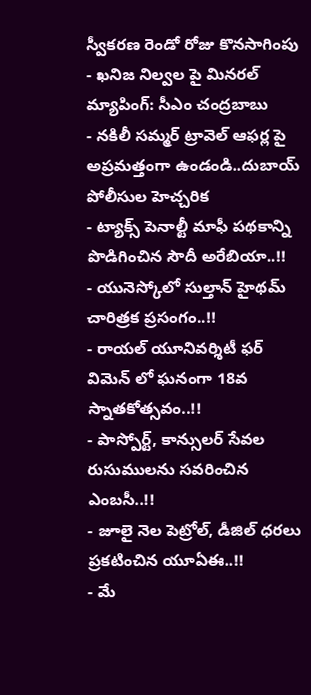స్వీకరణ రెండో రోజు కొనసాగింపు
- ఖనిజ నిల్వల పై మినరల్ మ్యాపింగ్: సీఎం చంద్రబాబు
- నకిలీ సమ్మర్ ట్రావెల్ ఆఫర్ల పై అప్రమత్తంగా ఉండండి..దుబాయ్ పోలీసుల హెచ్చరిక
- ట్యాక్స్ పెనాల్టీ మాఫీ పథకాన్ని పొడిగించిన సౌదీ అరేబియా..!!
- యునెస్కోలో సుల్తాన్ హైథమ్ చారిత్రక ప్రసంగం..!!
- రాయల్ యూనివర్శిటీ ఫర్ విమెన్ లో ఘనంగా 18వ స్నాతకోత్సవం..!!
- పాస్పోర్ట్, కాన్సులర్ సేవల రుసుములను సవరించిన ఎంబసీ..!!
- జూలై నెల పెట్రోల్, డీజిల్ ధరలు ప్రకటించిన యూఏఈ..!!
- మే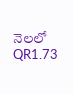నెలలో QR1.73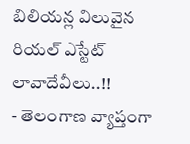బిలియన్ల విలువైన రియల్ ఎస్టేట్ లావాదేవీలు..!!
- తెలంగాణ వ్యాప్తంగా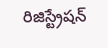రిజిస్ట్రేషన్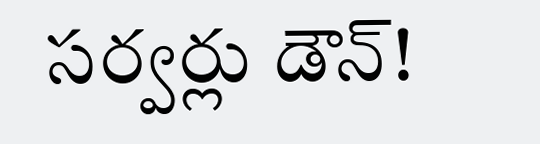సర్వర్లు డౌన్!